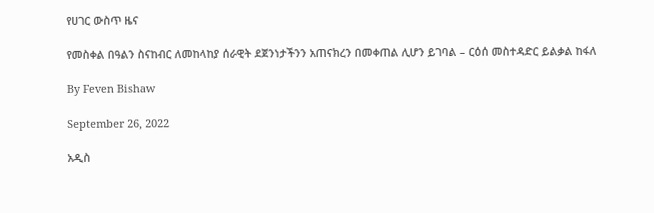የሀገር ውስጥ ዜና

የመስቀል በዓልን ስናከብር ለመከላከያ ሰራዊት ደጀንነታችንን አጠናክረን በመቀጠል ሊሆን ይገባል – ርዕሰ መስተዳድር ይልቃል ከፋለ

By Feven Bishaw

September 26, 2022

አዲስ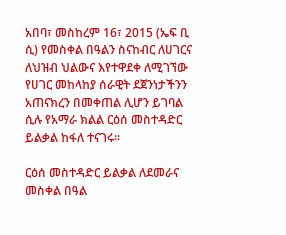አበባ፣ መስከረም 16፣ 2015 (ኤፍ ቢ ሲ) የመስቀል በዓልን ስናከብር ለሀገርና ለህዝብ ህልውና እየተዋደቀ ለሚገኘው የሀገር መከላከያ ሰራዊት ደጀንነታችንን አጠናክረን በመቀጠል ሊሆን ይገባል ሲሉ የአማራ ክልል ርዕሰ መስተዳድር ይልቃል ከፋለ ተናገሩ፡፡

ርዕሰ መስተዳድር ይልቃል ለደመራና መስቀል በዓል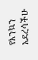የእንኳን አደረሳችሁ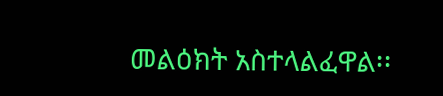መልዕክት አስተላልፈዋል፡፡